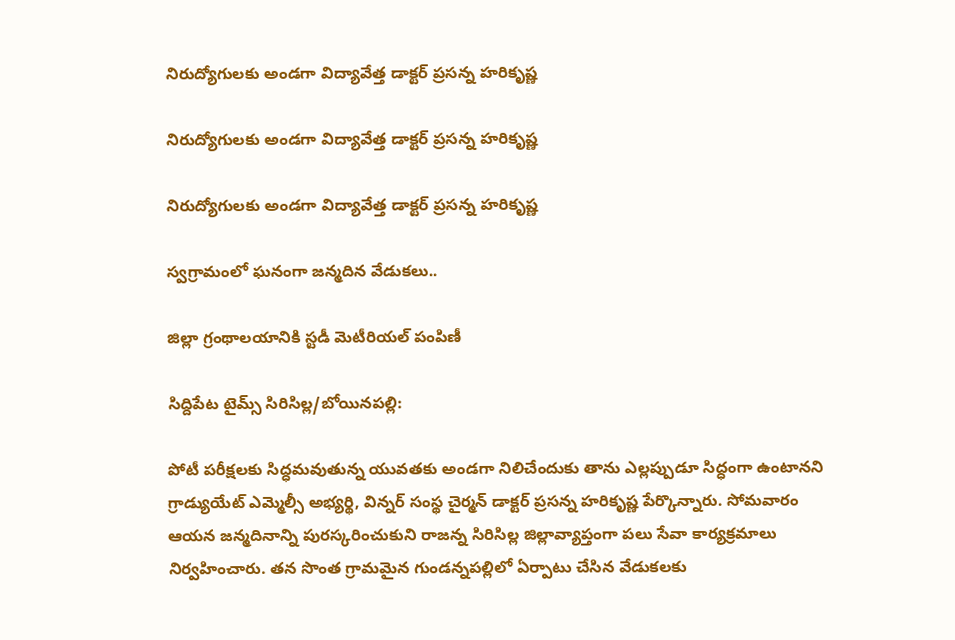నిరుద్యోగులకు అండగా విద్యావేత్త డాక్టర్‌ ప్రసన్న హరికృష్ణ

నిరుద్యోగులకు అండగా విద్యావేత్త డాక్టర్‌ ప్రసన్న హరికృష్ణ

నిరుద్యోగులకు అండగా విద్యావేత్త డాక్టర్‌ ప్రసన్న హరికృష్ణ

స్వగ్రామంలో ఘనంగా జన్మదిన వేడుకలు..

జిల్లా గ్రంథాలయానికి స్టడీ మెటీరియల్‌ పంపిణీ

సిద్దిపేట టైమ్స్ సిరిసిల్ల/బోయినపల్లి:

పోటీ పరీక్షలకు సిద్ధమవుతున్న యువతకు అండగా నిలిచేందుకు తాను ఎల్లప్పుడూ సిద్ధంగా ఉంటానని గ్రాడ్యుయేట్‌ ఎమ్మెల్సీ అభ్యర్థి, విన్నర్‌ సంస్థ చైర్మన్‌ డాక్టర్‌ ప్రసన్న హరికృష్ణ పేర్కొన్నారు. సోమవారం ఆయన జన్మదినాన్ని పురస్కరించుకుని రాజన్న సిరిసిల్ల జిల్లావ్యాప్తంగా పలు సేవా కార్యక్రమాలు నిర్వహించారు. తన సొంత గ్రామమైన గుండన్నపల్లిలో ఏర్పాటు చేసిన వేడుకలకు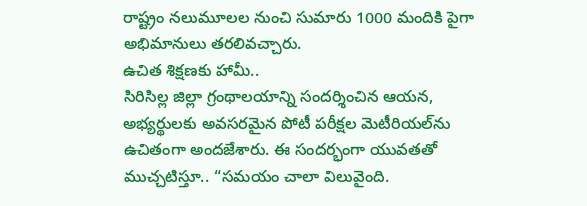రాష్ట్రం నలుమూలల నుంచి సుమారు 1000 మందికి పైగా అభిమానులు తరలివచ్చారు.
ఉచిత శిక్షణకు హామీ..
సిరిసిల్ల జిల్లా గ్రంథాలయాన్ని సందర్శించిన ఆయన, అభ్యర్థులకు అవసరమైన పోటీ పరీక్షల మెటీరియల్‌ను ఉచితంగా అందజేశారు. ఈ సందర్భంగా యువతతో ముచ్చటిస్తూ.. “సమయం చాలా విలువైంది.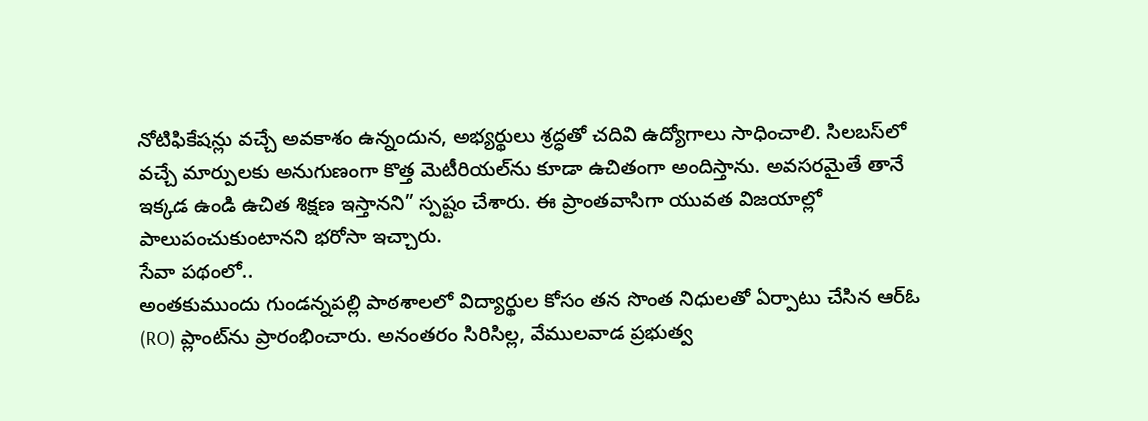నోటిఫికేషన్లు వచ్చే అవకాశం ఉన్నందున, అభ్యర్థులు శ్రద్ధతో చదివి ఉద్యోగాలు సాధించాలి. సిలబస్‌లో వచ్చే మార్పులకు అనుగుణంగా కొత్త మెటీరియల్‌ను కూడా ఉచితంగా అందిస్తాను. అవసరమైతే తానే ఇక్కడ ఉండి ఉచిత శిక్షణ ఇస్తానని” స్పష్టం చేశారు. ఈ ప్రాంతవాసిగా యువత విజయాల్లో పాలుపంచుకుంటానని భరోసా ఇచ్చారు.
సేవా పథంలో..
అంతకుముందు గుండన్నపల్లి పాఠశాలలో విద్యార్థుల కోసం తన సొంత నిధులతో ఏర్పాటు చేసిన ఆర్‌ఓ (RO) ప్లాంట్‌ను ప్రారంభించారు. అనంతరం సిరిసిల్ల, వేములవాడ ప్రభుత్వ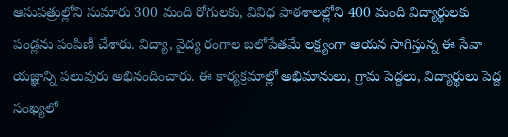ఆసుపత్రుల్లోని సుమారు 300 మంది రోగులకు, వివిధ పాఠశాలల్లోని 400 మంది విద్యార్థులకు పండ్లను పంపిణీ చేశారు. విద్యా, వైద్య రంగాల బలోపేతమే లక్ష్యంగా ఆయన సాగిస్తున్న ఈ సేవా యజ్ఞాన్ని పలువురు అభినందించారు. ఈ కార్యక్రమాల్లో అభిమానులు, గ్రామ పెద్దలు, విద్యార్థులు పెద్ద సంఖ్యలో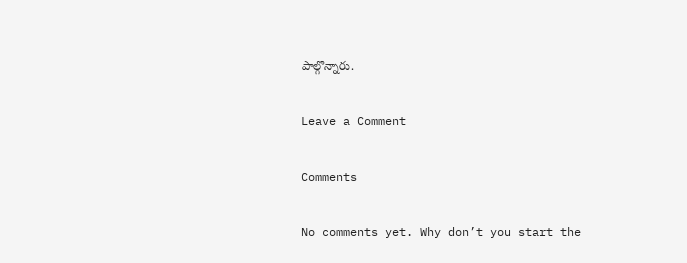పాల్గొన్నారు.

Leave a Comment

Comments

No comments yet. Why don’t you start the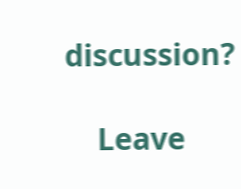discussion?

    Leave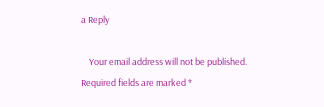a Reply

    Your email address will not be published. Required fields are marked *